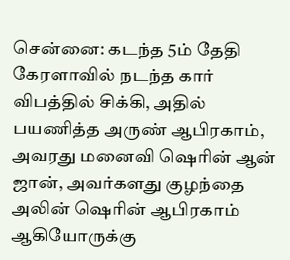சென்னை: கடந்த 5ம் தேதி கேரளாவில் நடந்த கார் விபத்தில் சிக்கி, அதில் பயணித்த அருண் ஆபிரகாம், அவரது மனைவி ஷெரின் ஆன் ஜான், அவர்களது குழந்தை அலின் ஷெரின் ஆபிரகாம் ஆகியோருக்கு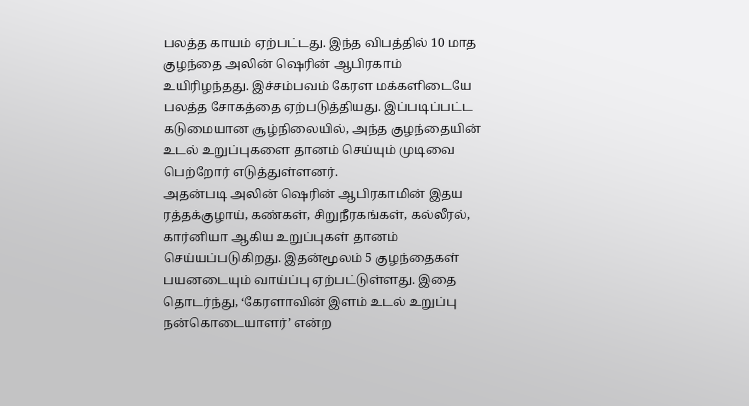பலத்த காயம் ஏற்பட்டது. இந்த விபத்தில் 10 மாத குழந்தை அலின் ஷெரின் ஆபிரகாம் உயிரிழந்தது. இச்சம்பவம் கேரள மக்களிடையே பலத்த சோகத்தை ஏற்படுத்தியது. இப்படிப்பட்ட கடுமையான சூழ்நிலையில், அந்த குழந்தையின் உடல் உறுப்புகளை தானம் செய்யும் முடிவை பெற்றோர் எடுத்துள்ளனர்.
அதன்படி அலின் ஷெரின் ஆபிரகாமின் இதய ரத்தக்குழாய், கண்கள், சிறுநீரகங்கள், கல்லீரல், கார்னியா ஆகிய உறுப்புகள் தானம் செய்யப்படுகிறது. இதன்மூலம் 5 குழந்தைகள் பயனடையும் வாய்ப்பு ஏற்பட்டுள்ளது. இதை தொடர்ந்து, ‘கேரளாவின் இளம் உடல் உறுப்பு நன்கொடையாளர்’ என்ற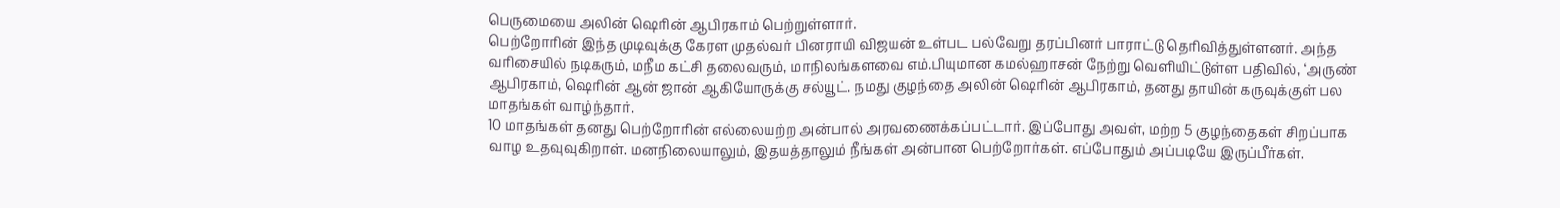பெருமையை அலின் ஷெரின் ஆபிரகாம் பெற்றுள்ளார்.
பெற்றோரின் இந்த முடிவுக்கு கேரள முதல்வர் பினராயி விஜயன் உள்பட பல்வேறு தரப்பினர் பாராட்டு தெரிவித்துள்ளனர். அந்த வரிசையில் நடிகரும், மநீம கட்சி தலைவரும், மாநிலங்களவை எம்.பியுமான கமல்ஹாசன் நேற்று வெளியிட்டுள்ள பதிவில், ‘அருண் ஆபிரகாம், ஷெரின் ஆன் ஜான் ஆகியோருக்கு சல்யூட். நமது குழந்தை அலின் ஷெரின் ஆபிரகாம், தனது தாயின் கருவுக்குள் பல மாதங்கள் வாழ்ந்தார்.
10 மாதங்கள் தனது பெற்றோரின் எல்லையற்ற அன்பால் அரவணைக்கப்பட்டார். இப்போது அவள், மற்ற 5 குழந்தைகள் சிறப்பாக வாழ உதவுவுகிறாள். மனநிலையாலும், இதயத்தாலும் நீங்கள் அன்பான பெற்றோர்கள். எப்போதும் அப்படியே இருப்பீர்கள்.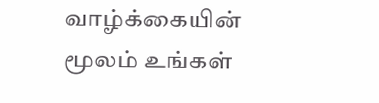வாழ்க்கையின் மூலம் உங்கள்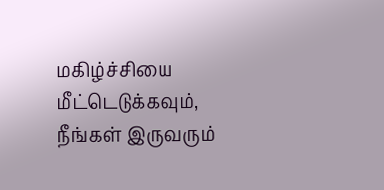மகிழ்ச்சியை மீட்டெடுக்கவும், நீங்கள் இருவரும்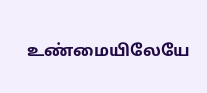உண்மையிலேயே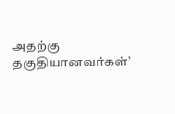அதற்கு தகுதியானவர்கள்’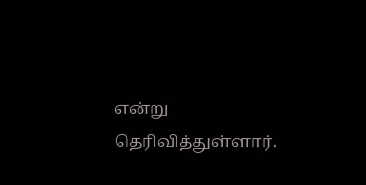என்று தெரிவித்துள்ளார்.